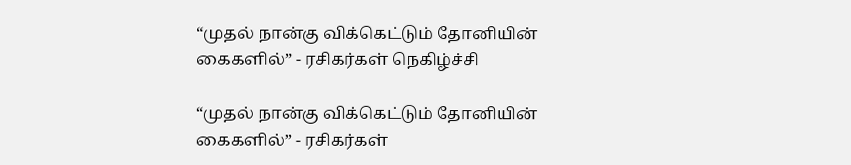“முதல் நான்கு விக்கெட்டும் தோனியின் கைகளில்” - ரசிகர்கள் நெகிழ்ச்சி

“முதல் நான்கு விக்கெட்டும் தோனியின் கைகளில்” - ரசிகர்கள்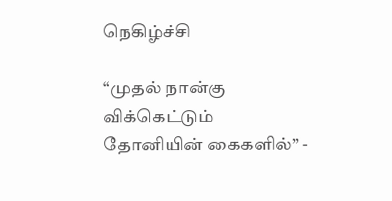நெகிழ்ச்சி

“முதல் நான்கு விக்கெட்டும் தோனியின் கைகளில்” -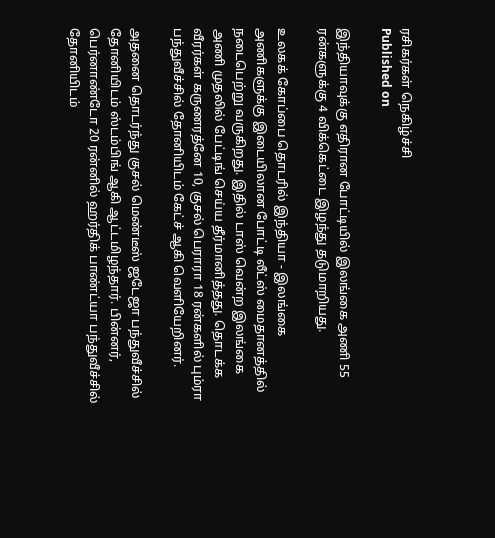ரசிகர்கள் நெகிழ்ச்சி
Published on

இந்தியாவுக்கு எதிரான போட்டியில் இலங்கை அணி 55 ரன்களுக்கு 4 விக்கெட்டை இழந்து தடுமாறியது.

உலகக் கோப்பை தொடரில் இந்தியா - இலங்கை அணிகளுக்கு இடையிலான போட்டி லீட்ஸ் மைதானத்தில் நடைபெற்று வருகிறது. இதில் டாஸ் வென்ற இலங்கை அணி முதலில் பேட்டிங் செய்ய தீர்மானித்தது. தொடக்க வீரர்கள் கருணரத்னே 10, குசல் பெராரா 18 ரன்களில் பும்ரா பந்துவீச்சில் தோனியிடம் கேட்ச் ஆகி வெளியேறினர்.

அதனை தொடர்ந்து குசல் மெண்டீஸ் ஜடேஜா பந்துவீச்சில் தோனியிடம் ஸ்டம்பிங் ஆகி ஆட்டமிழந்தார். பின்னர், பெர்னாண்டோ 20 ரன்னில் ஹர்திக் பாண்ட்யா பந்துவீச்சில் தோனியிடம்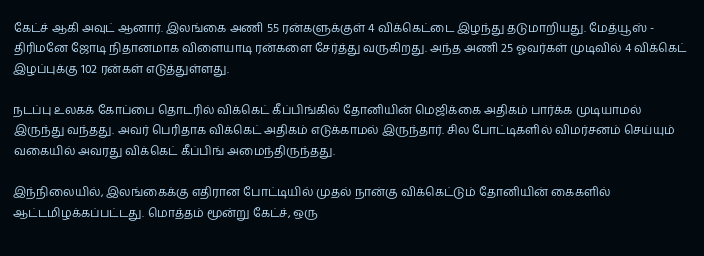கேட்ச் ஆகி அவுட் ஆனார். இலங்கை அணி 55 ரன்களுக்குள் 4 விக்கெட்டை இழந்து தடுமாறியது. மேத்யூஸ் - திரிமனே ஜோடி நிதானமாக விளையாடி ரன்களை சேர்த்து வருகிறது. அந்த அணி 25 ஓவர்கள் முடிவில் 4 விக்கெட் இழப்புக்கு 102 ரன்கள் எடுத்துள்ளது.

நடப்பு உலகக் கோப்பை தொடரில் விக்கெட் கீப்பிங்கில் தோனியின் மெஜிக்கை அதிகம் பார்க்க முடியாமல் இருந்து வந்தது. அவர் பெரிதாக விக்கெட் அதிகம் எடுக்காமல் இருந்தார். சில போட்டிகளில் விமர்சனம் செய்யும் வகையில் அவரது விக்கெட் கீப்பிங் அமைந்திருந்தது.

இந்நிலையில், இலங்கைக்கு எதிரான போட்டியில் முதல் நான்கு விக்கெட்டும் தோனியின் கைகளில் ஆட்டமிழக்கப்பட்டது. மொத்தம் மூன்று கேட்ச், ஒரு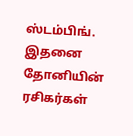ஸ்டம்பிங். இதனை தோனியின் ரசிகர்கள்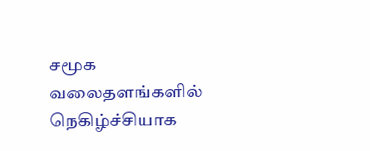சமூக வலைதளங்களில் நெகிழ்ச்சியாக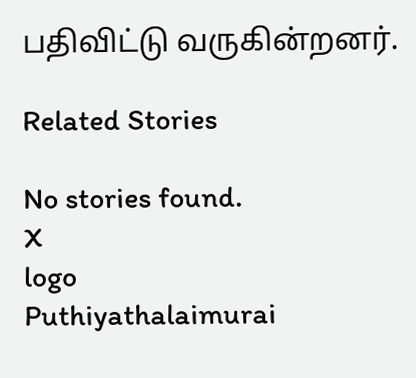பதிவிட்டு வருகின்றனர்.

Related Stories

No stories found.
X
logo
Puthiyathalaimurai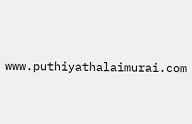www.puthiyathalaimurai.com